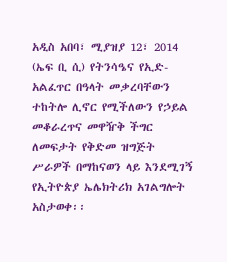አዲስ አበባ፣ ሚያዝያ 12፣ 2014 (ኤፍ ቢ ሲ) የትንሳዔና የኢድ-አልፈጥር በዓላት መቃረባቸውን ተከትሎ ሊኖር የሚችለውን የኃይል መቆራረጥና መዋዥቅ ችግር ለመፍታት የቅድመ ዝግጅት ሥራዎች በማከናወን ላይ እንደሚገኝ የኢትዮጵያ ኤሌክትሪክ አገልግሎት አስታወቀ፡፡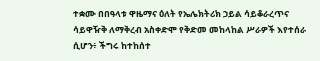ተቋሙ በበዓላቱ ዋዜማና ዕለት የኤሌክትሪክ ኃይል ሳይቆራረጥና ሳይዋዥቅ ለማቅረብ አስቀድሞ የቅድመ መከላከል ሥራዎች እየተሰራ ሲሆን፥ ችግሩ ከተከሰተ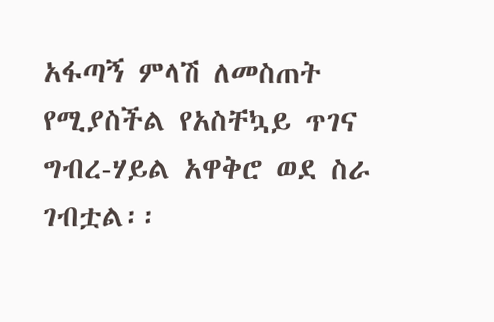አፋጣኝ ምላሽ ለመስጠት የሚያስችል የአስቸኳይ ጥገና ግብረ-ሃይል አዋቅሮ ወደ ስራ ገብቷል፡፡